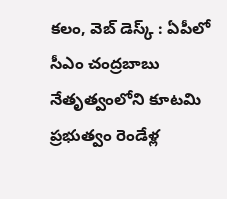కలం, వెబ్ డెస్క్ : ఏపీలో సీఎం చంద్రబాబు నేతృత్వంలోని కూటమి ప్రభుత్వం రెండేళ్ల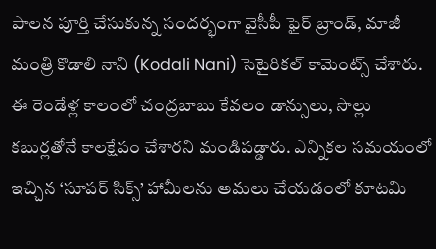పాలన పూర్తి చేసుకున్న సందర్భంగా వైసీపీ ఫైర్ బ్రాండ్, మాజీ మంత్రి కొడాలి నాని (Kodali Nani) సెటైరికల్ కామెంట్స్ చేశారు. ఈ రెండేళ్ల కాలంలో చంద్రబాబు కేవలం డాన్సులు, సొల్లు కబుర్లతోనే కాలక్షేపం చేశారని మండిపడ్డారు. ఎన్నికల సమయంలో ఇచ్చిన ‘సూపర్ సిక్స్’ హామీలను అమలు చేయడంలో కూటమి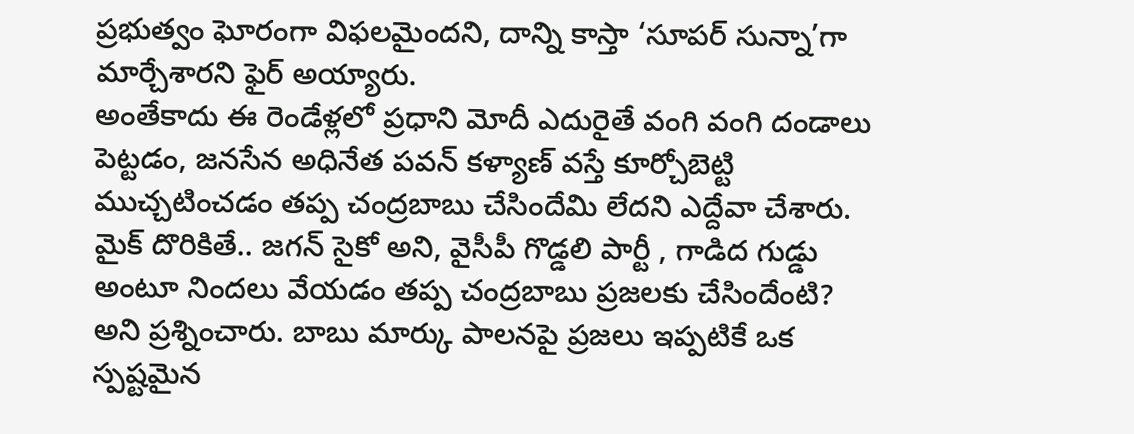ప్రభుత్వం ఘోరంగా విఫలమైందని, దాన్ని కాస్తా ‘సూపర్ సున్నా’గా మార్చేశారని ఫైర్ అయ్యారు.
అంతేకాదు ఈ రెండేళ్లలో ప్రధాని మోదీ ఎదురైతే వంగి వంగి దండాలు పెట్టడం, జనసేన అధినేత పవన్ కళ్యాణ్ వస్తే కూర్చోబెట్టి ముచ్చటించడం తప్ప చంద్రబాబు చేసిందేమి లేదని ఎద్దేవా చేశారు. మైక్ దొరికితే.. జగన్ సైకో అని, వైసీపీ గొడ్డలి పార్టీ , గాడిద గుడ్డు అంటూ నిందలు వేయడం తప్ప చంద్రబాబు ప్రజలకు చేసిందేంటి? అని ప్రశ్నించారు. బాబు మార్కు పాలనపై ప్రజలు ఇప్పటికే ఒక స్పష్టమైన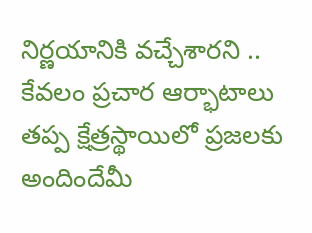నిర్ణయానికి వచ్చేశారని .. కేవలం ప్రచార ఆర్భాటాలు తప్ప క్షేత్రస్థాయిలో ప్రజలకు అందిందేమీ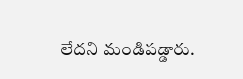లేదని మండిపడ్డారు.